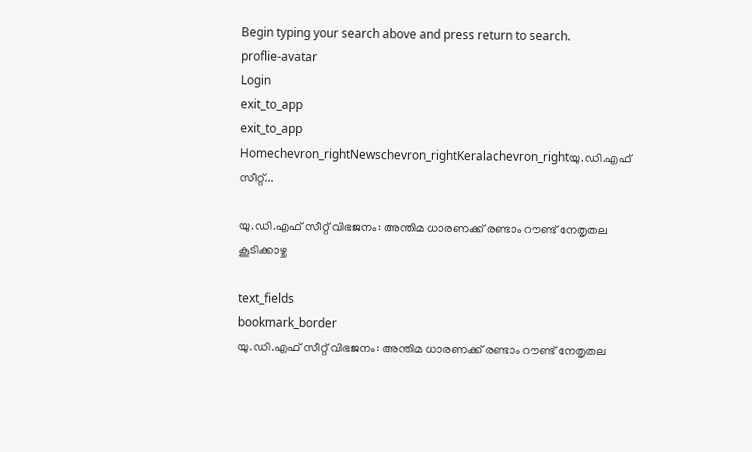Begin typing your search above and press return to search.
proflie-avatar
Login
exit_to_app
exit_to_app
Homechevron_rightNewschevron_rightKeralachevron_rightയു.ഡി.എഫ് സീറ്റ്...

യു.ഡി.എഫ് സീറ്റ് വിഭജനം: അന്തിമ ധാരണക്ക് രണ്ടാം റൗണ്ട് നേതൃതല കൂടിക്കാഴ്ച

text_fields
bookmark_border
യു.ഡി.എഫ് സീറ്റ് വിഭജനം: അന്തിമ ധാരണക്ക് രണ്ടാം റൗണ്ട് നേതൃതല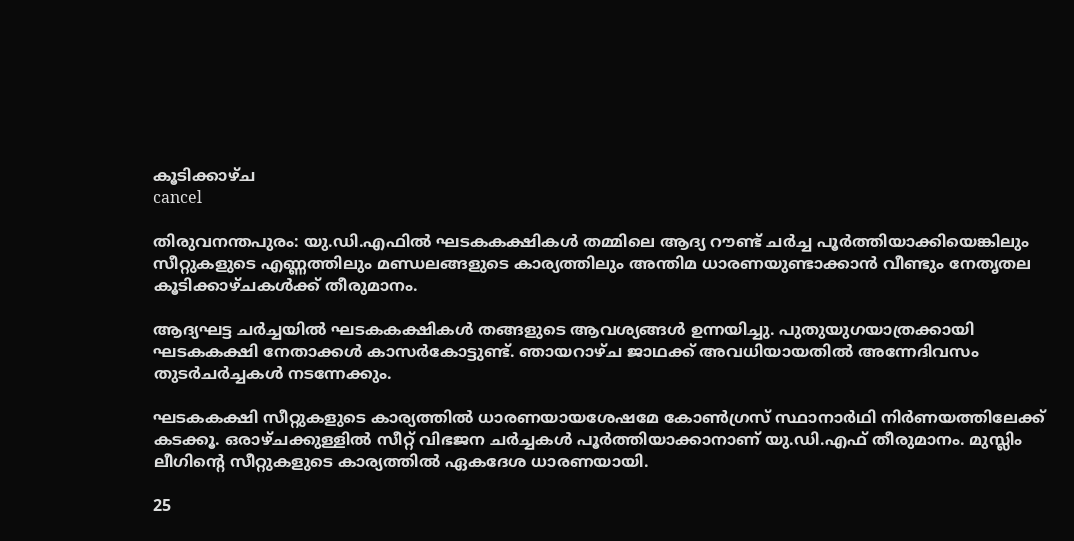കൂടിക്കാഴ്ച
cancel

തിരുവനന്തപുരം: യു.ഡി.എഫിൽ ഘടകകക്ഷികൾ തമ്മിലെ ആദ്യ റൗണ്ട് ചർച്ച പൂർത്തിയാക്കിയെങ്കിലും സീറ്റുകളുടെ എണ്ണത്തിലും മണ്ഡലങ്ങളുടെ കാര്യത്തിലും അന്തിമ ധാരണയുണ്ടാക്കാൻ വീണ്ടും നേതൃതല കൂടിക്കാഴ്ചകൾക്ക് തീരുമാനം.

ആദ്യഘട്ട ചർച്ചയിൽ ഘടകകക്ഷികൾ തങ്ങളുടെ ആവശ്യങ്ങൾ ഉന്നയിച്ചു. പുതുയുഗയാത്രക്കായി ഘടകകക്ഷി നേതാക്കൾ കാസർകോട്ടുണ്ട്. ഞായറാഴ്ച ജാഥക്ക് അവധിയായതിൽ അന്നേദിവസം തുടർചർച്ചകൾ നടന്നേക്കും.

ഘടകകക്ഷി സീറ്റുകളുടെ കാര്യത്തിൽ ധാരണയായശേഷമേ കോൺഗ്രസ് സ്ഥാനാർഥി നിർണയത്തിലേക്ക് കടക്കൂ. ഒരാഴ്ചക്കുള്ളിൽ സീറ്റ് വിഭജന ചർച്ചകൾ പൂർത്തിയാക്കാനാണ് യു.ഡി.എഫ് തീരുമാനം. മുസ്ലിം ലീഗിന്‍റെ സീറ്റുകളുടെ കാര്യത്തിൽ ഏകദേശ ധാരണയായി.

25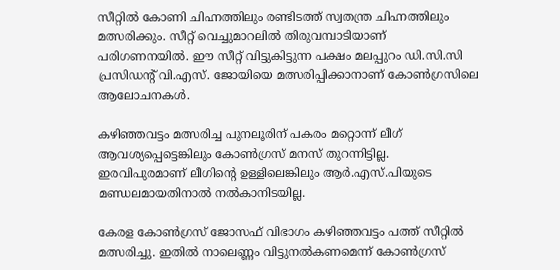സീറ്റിൽ കോണി ചിഹ്നത്തിലും രണ്ടിടത്ത് സ്വതന്ത്ര ചിഹ്നത്തിലും മത്സരിക്കും. സീറ്റ് വെച്ചുമാറലിൽ തിരുവമ്പാടിയാണ് പരിഗണനയിൽ. ഈ സീറ്റ് വിട്ടുകിട്ടുന്ന പക്ഷം മലപ്പുറം ഡി.സി.സി പ്രസിഡന്‍റ് വി.എസ്. ജോയിയെ മത്സരിപ്പിക്കാനാണ് കോൺഗ്രസിലെ ആലോചനകൾ.

കഴിഞ്ഞവട്ടം മത്സരിച്ച പുനലൂരിന് പകരം മറ്റൊന്ന് ലീഗ് ആവശ്യപ്പെട്ടെങ്കിലും കോൺഗ്രസ് മനസ് തുറന്നിട്ടില്ല. ഇരവിപുരമാണ് ലീഗിന്‍റെ ഉള്ളിലെങ്കിലും ആർ.എസ്.പിയുടെ മണ്ഡലമായതിനാൽ നൽകാനിടയില്ല.

കേരള കോൺഗ്രസ് ജോസഫ് വിഭാഗം കഴിഞ്ഞവട്ടം പത്ത് സീറ്റിൽ മത്സരിച്ചു. ഇതിൽ നാലെണ്ണം വിട്ടുനൽകണമെന്ന് കോൺഗ്രസ്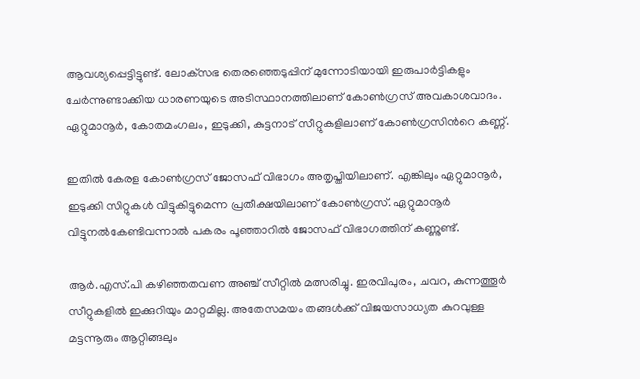ആവശ്യപ്പെട്ടിട്ടുണ്ട്. ലോക്‌സഭ തെരഞ്ഞെടുപ്പിന് മുന്നോടിയായി ഇരുപാർട്ടികളും ചേർന്നുണ്ടാക്കിയ ധാരണയുടെ അടിസ്ഥാനത്തിലാണ് കോൺഗ്രസ് അവകാശവാദം. ഏറ്റുമാനൂർ, കോതമംഗലം, ഇടുക്കി, കുട്ടനാട് സീറ്റുകളിലാണ് കോൺഗ്രസിന്‍റെ കണ്ണ്.

ഇതിൽ കേരള കോൺഗ്രസ് ജോസഫ് വിഭാഗം അതൃപ്തിയിലാണ്. എങ്കിലും ഏറ്റുമാനൂർ, ഇടുക്കി സിറ്റുകൾ വിട്ടുകിട്ടുമെന്ന പ്രതീക്ഷയിലാണ് കോൺഗ്രസ്. ഏറ്റുമാനൂർ വിട്ടുനൽകേണ്ടിവന്നാൽ പകരം പൂഞ്ഞാറിൽ ജോസഫ് വിഭാഗത്തിന് കണ്ണുണ്ട്.

ആർ.എസ്.പി കഴിഞ്ഞതവണ അഞ്ച് സീറ്റിൽ മത്സരിച്ചു. ഇരവിപുരം, ചവറ, കുന്നത്തൂർ സീറ്റുകളിൽ ഇക്കുറിയും മാറ്റമില്ല. അതേസമയം തങ്ങൾക്ക് വിജയസാധ്യത കുറവുള്ള മട്ടന്നൂരും ആറ്റിങ്ങലും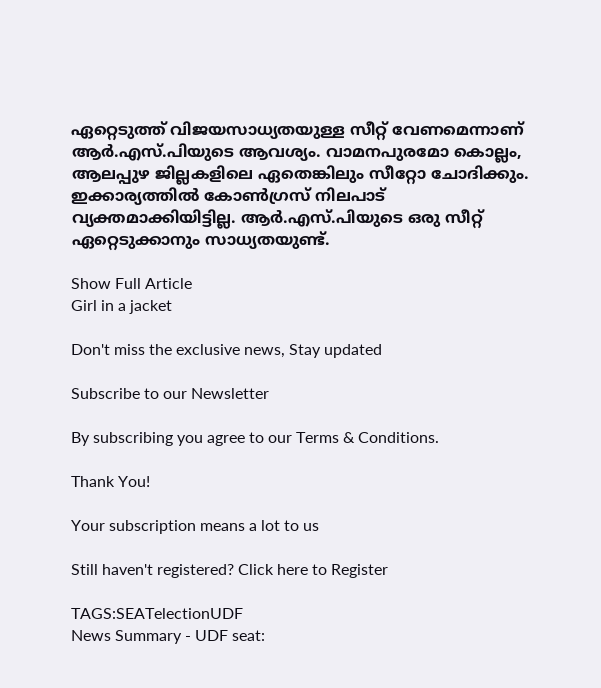ഏറ്റെടുത്ത് വിജയസാധ്യതയുള്ള സീറ്റ് വേണമെന്നാണ് ആർ.എസ്.പിയുടെ ആവശ്യം. വാമനപുരമോ കൊല്ലം, ആലപ്പുഴ ജില്ലകളിലെ ഏതെങ്കിലും സീറ്റോ ചോദിക്കും. ഇക്കാര്യത്തിൽ കോൺഗ്രസ് നിലപാട് വ്യക്തമാക്കിയിട്ടില്ല. ആർ.എസ്.പിയുടെ ഒരു സീറ്റ് ഏറ്റെടുക്കാനും സാധ്യതയുണ്ട്.

Show Full Article
Girl in a jacket

Don't miss the exclusive news, Stay updated

Subscribe to our Newsletter

By subscribing you agree to our Terms & Conditions.

Thank You!

Your subscription means a lot to us

Still haven't registered? Click here to Register

TAGS:SEATelectionUDF
News Summary - UDF seat: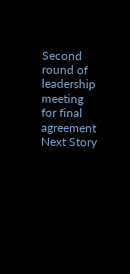Second round of leadership meeting for final agreement
Next Story